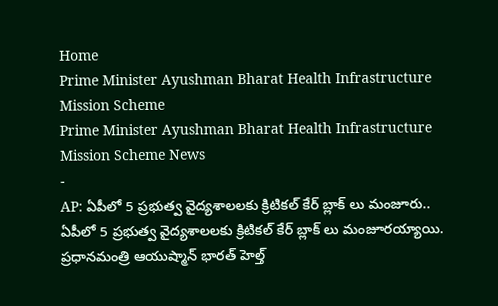Home
Prime Minister Ayushman Bharat Health Infrastructure Mission Scheme
Prime Minister Ayushman Bharat Health Infrastructure Mission Scheme News
-
AP: ఏపీలో 5 ప్రభుత్వ వైద్యశాలలకు క్రిటికల్ కేర్ బ్లాక్ లు మంజూరు..
ఏపీలో 5 ప్రభుత్వ వైద్యశాలలకు క్రిటికల్ కేర్ బ్లాక్ లు మంజూరయ్యాయి. ప్రధానమంత్రి ఆయుష్మాన్ భారత్ హెల్త్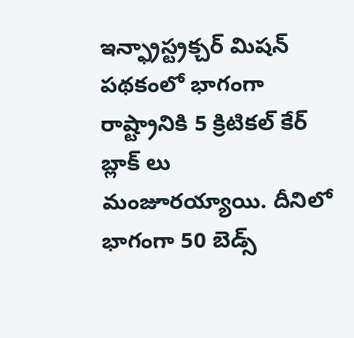ఇన్ఫ్రాస్ట్రక్చర్ మిషన్ పథకంలో భాగంగా రాష్ట్రానికి 5 క్రిటికల్ కేర్ బ్లాక్ లు మంజూరయ్యాయి. దీనిలో భాగంగా 50 బెడ్స్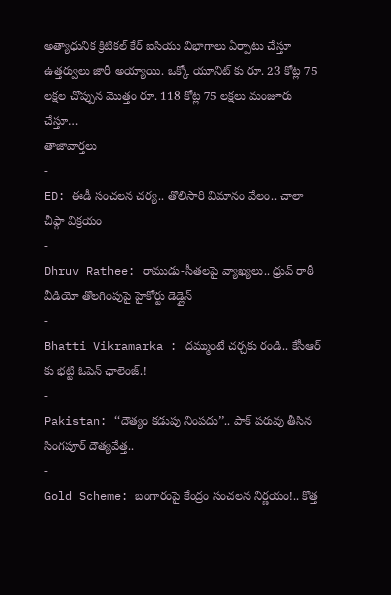అత్యాధునిక క్రిటికల్ కేర్ ఐసియు విభాగాలు ఏర్పాటు చేస్తూ ఉత్తర్వులు జారీ అయ్యాయి. ఒక్కో యూనిట్ కు రూ. 23 కోట్ల 75 లక్షల చొప్పున మొత్తం రూ. 118 కోట్ల 75 లక్షలు మంజూరు చేస్తూ…
తాజావార్తలు
-
ED: ఈడీ సంచలన చర్య.. తొలిసారి విమానం వేలం.. చాలా చీఫ్గా విక్రయం
-
Dhruv Rathee: రాముడు-సీతలపై వ్యాఖ్యలు.. ధ్రువ్ రాఠీ వీడియో తొలగింపుపై హైకోర్టు డెడ్లైన్
-
Bhatti Vikramarka : దమ్ముంటే చర్చకు రండి.. కేసీఆర్ కు భట్టి ఓపెన్ ఛాలెంజ్.!
-
Pakistan: ‘‘దౌత్యం కడుపు నింపదు’’.. పాక్ పరువు తీసిన సింగపూర్ దౌత్యవేత్త..
-
Gold Scheme: బంగారంపై కేంద్రం సంచలన నిర్ణయం!.. కొత్త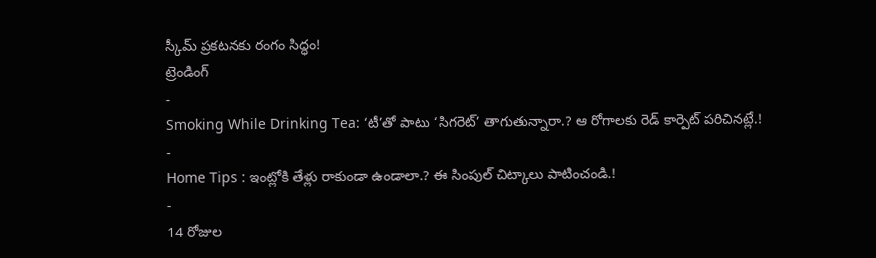స్కీమ్ ప్రకటనకు రంగం సిద్ధం!
ట్రెండింగ్
-
Smoking While Drinking Tea: ‘టీ’తో పాటు ‘సిగరెట్’ తాగుతున్నారా.? ఆ రోగాలకు రెడ్ కార్పెట్ పరిచినట్లే.!
-
Home Tips : ఇంట్లోకి తేళ్లు రాకుండా ఉండాలా.? ఈ సింపుల్ చిట్కాలు పాటించండి.!
-
14 రోజుల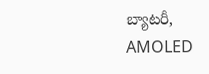బ్యాటరీ, AMOLED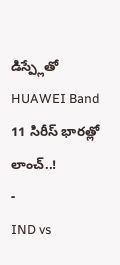డిస్ప్లేతో HUAWEI Band 11 సిరీస్ భారత్లో లాంచ్..!
-
IND vs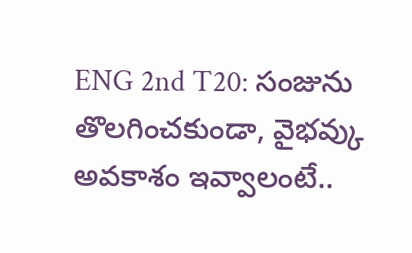ENG 2nd T20: సంజును తొలగించకుండా, వైభవ్కు అవకాశం ఇవ్వాలంటే..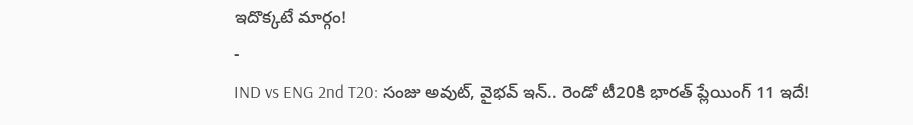ఇదొక్కటే మార్గం!
-
IND vs ENG 2nd T20: సంజు అవుట్, వైభవ్ ఇన్.. రెండో టీ20కి భారత్ ప్లేయింగ్ 11 ఇదే!